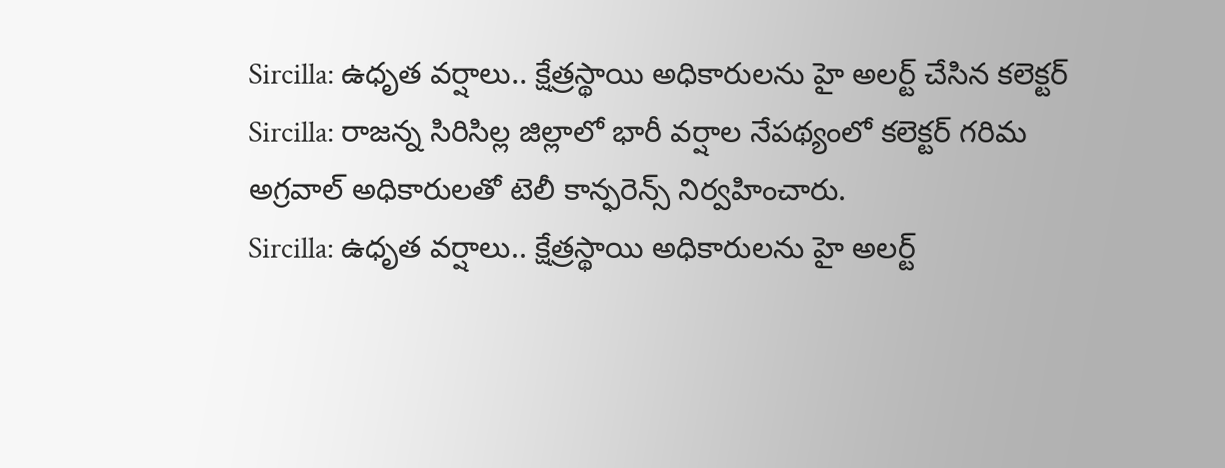Sircilla: ఉధృత వర్షాలు.. క్షేత్రస్థాయి అధికారులను హై అలర్ట్ చేసిన కలెక్టర్
Sircilla: రాజన్న సిరిసిల్ల జిల్లాలో భారీ వర్షాల నేపథ్యంలో కలెక్టర్ గరిమ అగ్రవాల్ అధికారులతో టెలీ కాన్ఫరెన్స్ నిర్వహించారు.
Sircilla: ఉధృత వర్షాలు.. క్షేత్రస్థాయి అధికారులను హై అలర్ట్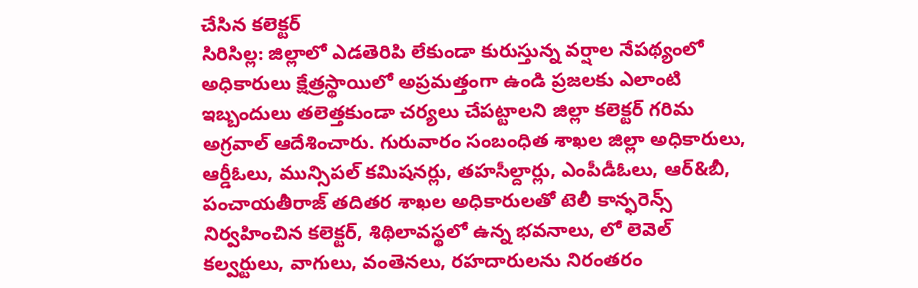చేసిన కలెక్టర్
సిరిసిల్ల: జిల్లాలో ఎడతెరిపి లేకుండా కురుస్తున్న వర్షాల నేపథ్యంలో అధికారులు క్షేత్రస్థాయిలో అప్రమత్తంగా ఉండి ప్రజలకు ఎలాంటి ఇబ్బందులు తలెత్తకుండా చర్యలు చేపట్టాలని జిల్లా కలెక్టర్ గరిమ అగ్రవాల్ ఆదేశించారు. గురువారం సంబంధిత శాఖల జిల్లా అధికారులు, ఆర్డీఓలు, మున్సిపల్ కమిషనర్లు, తహసీల్దార్లు, ఎంపీడీఓలు, ఆర్&బీ, పంచాయతీరాజ్ తదితర శాఖల అధికారులతో టెలీ కాన్ఫరెన్స్ నిర్వహించిన కలెక్టర్, శిథిలావస్థలో ఉన్న భవనాలు, లో లెవెల్ కల్వర్టులు, వాగులు, వంతెనలు, రహదారులను నిరంతరం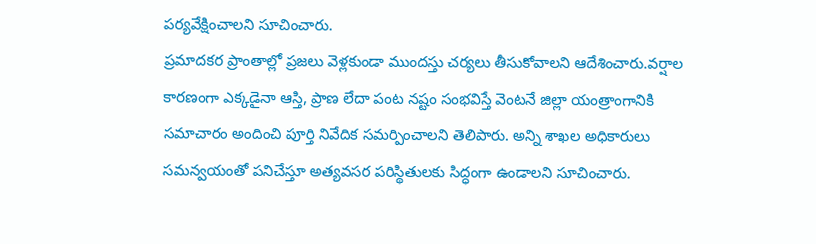పర్యవేక్షించాలని సూచించారు.
ప్రమాదకర ప్రాంతాల్లో ప్రజలు వెళ్లకుండా ముందస్తు చర్యలు తీసుకోవాలని ఆదేశించారు.వర్షాల కారణంగా ఎక్కడైనా ఆస్తి, ప్రాణ లేదా పంట నష్టం సంభవిస్తే వెంటనే జిల్లా యంత్రాంగానికి సమాచారం అందించి పూర్తి నివేదిక సమర్పించాలని తెలిపారు. అన్ని శాఖల అధికారులు సమన్వయంతో పనిచేస్తూ అత్యవసర పరిస్థితులకు సిద్ధంగా ఉండాలని సూచించారు.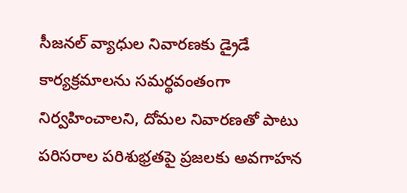సీజనల్ వ్యాధుల నివారణకు డ్రైడే కార్యక్రమాలను సమర్థవంతంగా నిర్వహించాలని, దోమల నివారణతో పాటు పరిసరాల పరిశుభ్రతపై ప్రజలకు అవగాహన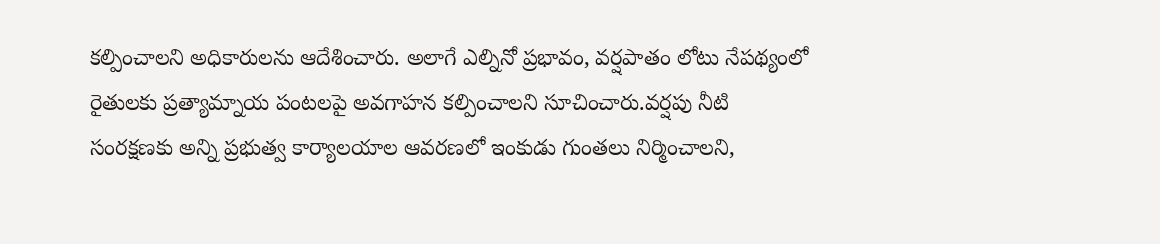కల్పించాలని అధికారులను ఆదేశించారు. అలాగే ఎల్నినో ప్రభావం, వర్షపాతం లోటు నేపథ్యంలో రైతులకు ప్రత్యామ్నాయ పంటలపై అవగాహన కల్పించాలని సూచించారు.వర్షపు నీటి సంరక్షణకు అన్ని ప్రభుత్వ కార్యాలయాల ఆవరణలో ఇంకుడు గుంతలు నిర్మించాలని,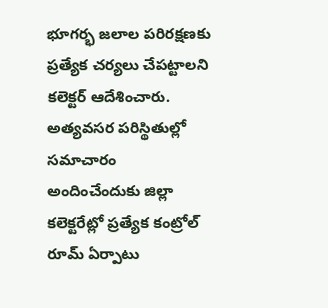భూగర్భ జలాల పరిరక్షణకు ప్రత్యేక చర్యలు చేపట్టాలని కలెక్టర్ ఆదేశించారు.
అత్యవసర పరిస్థితుల్లో సమాచారం అందించేందుకు జిల్లా కలెక్టరేట్లో ప్రత్యేక కంట్రోల్ రూమ్ ఏర్పాటు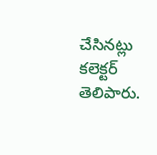చేసినట్లు కలెక్టర్ తెలిపారు.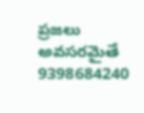ప్రజలు అవసరమైతే 9398684240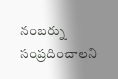నంబర్ను సంప్రదించాలని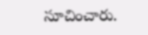సూచించారు.